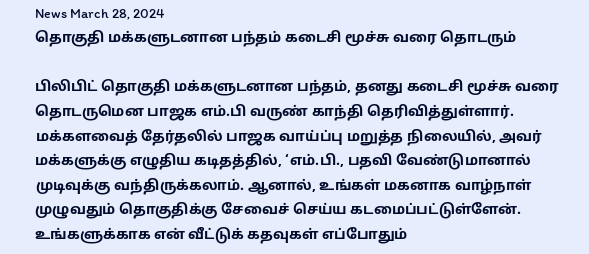News March 28, 2024
தொகுதி மக்களுடனான பந்தம் கடைசி மூச்சு வரை தொடரும்

பிலிபிட் தொகுதி மக்களுடனான பந்தம், தனது கடைசி மூச்சு வரை தொடருமென பாஜக எம்.பி வருண் காந்தி தெரிவித்துள்ளார். மக்களவைத் தேர்தலில் பாஜக வாய்ப்பு மறுத்த நிலையில், அவர் மக்களுக்கு எழுதிய கடிதத்தில், ‘எம்.பி., பதவி வேண்டுமானால் முடிவுக்கு வந்திருக்கலாம். ஆனால், உங்கள் மகனாக வாழ்நாள் முழுவதும் தொகுதிக்கு சேவைச் செய்ய கடமைப்பட்டுள்ளேன். உங்களுக்காக என் வீட்டுக் கதவுகள் எப்போதும்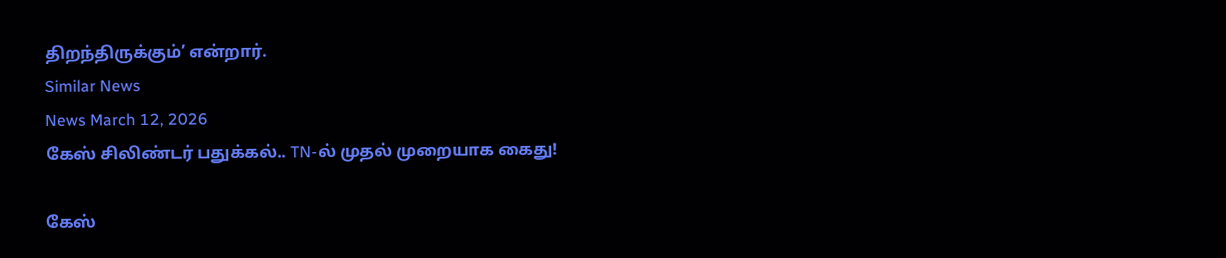திறந்திருக்கும்’ என்றார்.
Similar News
News March 12, 2026
கேஸ் சிலிண்டர் பதுக்கல்.. TN-ல் முதல் முறையாக கைது!

கேஸ்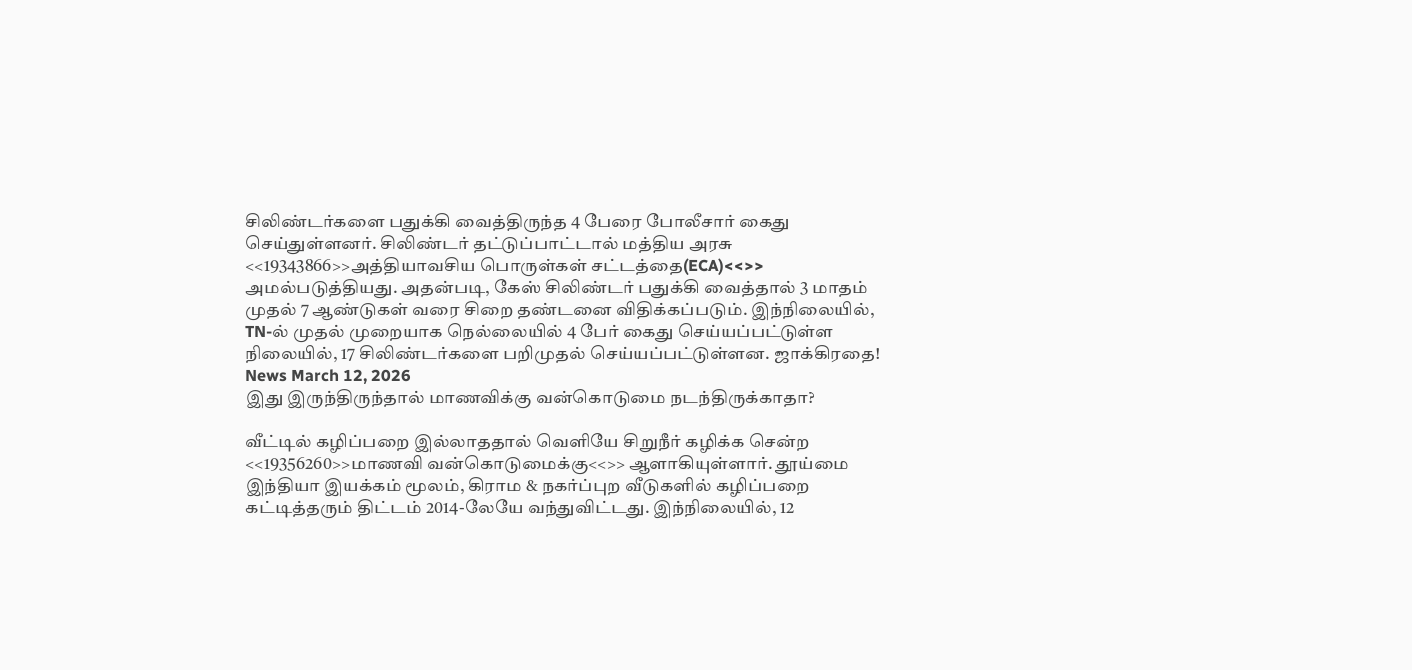சிலிண்டர்களை பதுக்கி வைத்திருந்த 4 பேரை போலீசார் கைது செய்துள்ளனர். சிலிண்டர் தட்டுப்பாட்டால் மத்திய அரசு <<19343866>>அத்தியாவசிய பொருள்கள் சட்டத்தை(ECA)<<>> அமல்படுத்தியது. அதன்படி, கேஸ் சிலிண்டர் பதுக்கி வைத்தால் 3 மாதம் முதல் 7 ஆண்டுகள் வரை சிறை தண்டனை விதிக்கப்படும். இந்நிலையில், TN-ல் முதல் முறையாக நெல்லையில் 4 பேர் கைது செய்யப்பட்டுள்ள நிலையில், 17 சிலிண்டர்களை பறிமுதல் செய்யப்பட்டுள்ளன. ஜாக்கிரதை!
News March 12, 2026
இது இருந்திருந்தால் மாணவிக்கு வன்கொடுமை நடந்திருக்காதா?

வீட்டில் கழிப்பறை இல்லாததால் வெளியே சிறுநீர் கழிக்க சென்ற <<19356260>>மாணவி வன்கொடுமைக்கு<<>> ஆளாகியுள்ளார். தூய்மை இந்தியா இயக்கம் மூலம், கிராம & நகர்ப்புற வீடுகளில் கழிப்பறை கட்டித்தரும் திட்டம் 2014-லேயே வந்துவிட்டது. இந்நிலையில், 12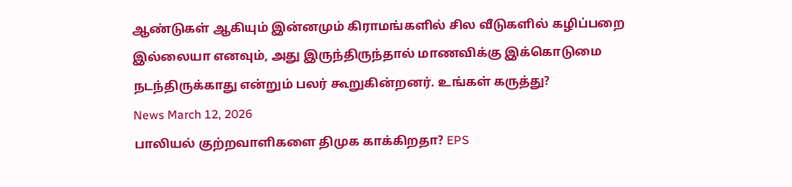ஆண்டுகள் ஆகியும் இன்னமும் கிராமங்களில் சில வீடுகளில் கழிப்பறை இல்லையா எனவும், அது இருந்திருந்தால் மாணவிக்கு இக்கொடுமை நடந்திருக்காது என்றும் பலர் கூறுகின்றனர். உங்கள் கருத்து?
News March 12, 2026
பாலியல் குற்றவாளிகளை திமுக காக்கிறதா? EPS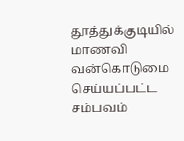தூத்துக்குடியில் மாணவி வன்கொடுமை செய்யப்பட்ட சம்பவம்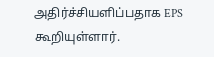அதிர்ச்சியளிப்பதாக EPS கூறியுள்ளார்.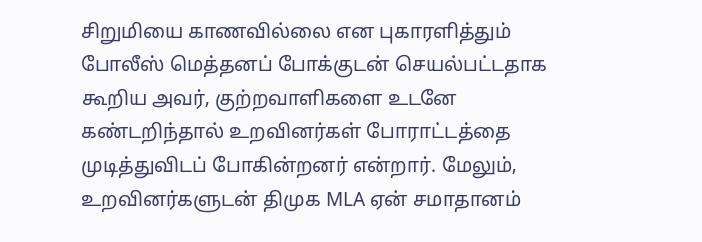சிறுமியை காணவில்லை என புகாரளித்தும் போலீஸ் மெத்தனப் போக்குடன் செயல்பட்டதாக கூறிய அவர், குற்றவாளிகளை உடனே கண்டறிந்தால் உறவினர்கள் போராட்டத்தை முடித்துவிடப் போகின்றனர் என்றார். மேலும், உறவினர்களுடன் திமுக MLA ஏன் சமாதானம்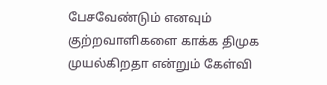பேசவேண்டும் எனவும் குற்றவாளிகளை காக்க திமுக முயல்கிறதா என்றும் கேள்வி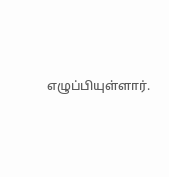எழுப்பியுள்ளார்.